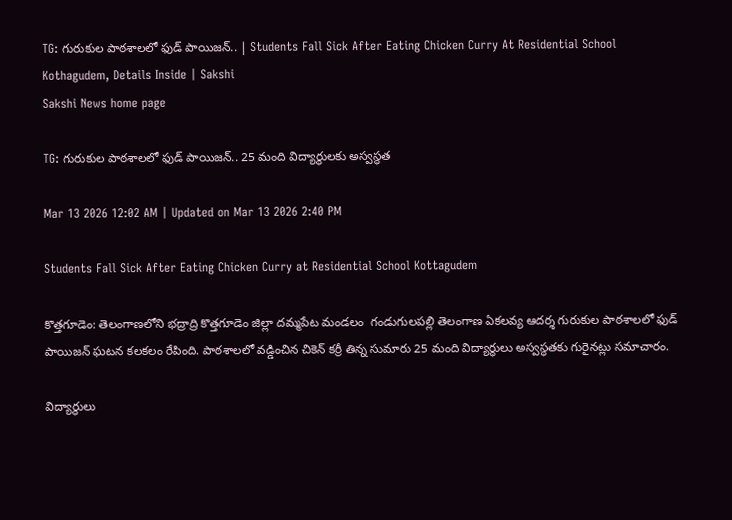TG: గురుకుల పాఠశాలలో ఫుడ్ పాయిజన్.. | Students Fall Sick After Eating Chicken Curry At Residential School Kothagudem, Details Inside | Sakshi
Sakshi News home page

TG: గురుకుల పాఠశాలలో ఫుడ్ పాయిజన్.. 25 మంది విద్యార్థులకు అస్వస్థత

Mar 13 2026 12:02 AM | Updated on Mar 13 2026 2:40 PM

Students Fall Sick After Eating Chicken Curry at Residential School Kottagudem

కొత్తగూడెం: తెలంగాణలోని భద్రాద్రి కొత్తగూడెం జిల్లా దమ్మపేట మండలం  గండుగులపల్లి తెలంగాణ ఏకలవ్య ఆదర్శ గురుకుల పాఠశాలలో ఫుడ్ పాయిజన్ ఘటన కలకలం రేపింది. పాఠశాలలో వడ్డించిన చికెన్ కర్రీ తిన్న సుమారు 25 మంది విద్యార్థులు అస్వస్థతకు గురైనట్లు సమాచారం.

విద్యార్థులు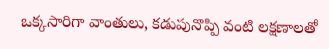ఒక్కసారిగా వాంతులు, కడుపునొప్పి వంటి లక్షణాలతో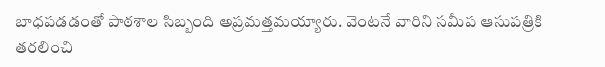బాధపడడంతో పాఠశాల సిబ్బంది అప్రమత్తమయ్యారు. వెంటనే వారిని సమీప ఆసుపత్రికి తరలించి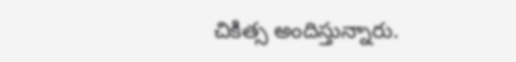చికిత్స అందిస్తున్నారు.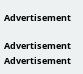Advertisement

Advertisement
Advertisement